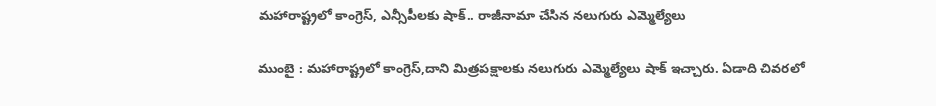మహారాష్ట్రలో కాంగ్రెస్‌, ఎన్సీపీలకు షాక్.. రాజీనామా చేసిన నలుగురు ఎమ్మెల్యేలు

ముంబై : మహారాష్ట్రలో కాంగ్రెస్,దాని మిత్రపక్షాలకు నలుగురు ఎమ్మెల్యేలు షాక్ ఇచ్చారు. ఏడాది చివరలో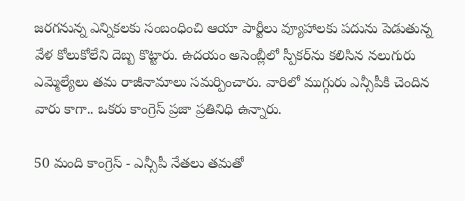జరగనున్న ఎన్నికలకు సంబంధించి ఆయా పార్టీలు వ్యూహాలకు పదును పెడుతున్న వేళ కోలుకోలేని దెబ్బ కొట్టారు. ఉదయం అసెంబ్లీలో స్పీకర్‌ను కలిసిన నలుగురు ఎమ్మెల్యేలు తమ రాజీనామాలు సమర్పించారు. వారిలో ముగ్గురు ఎన్సీపీకి చెందిన వారు కాగా.. ఒకరు కాంగ్రెస్ ప్రజా ప్రతినిధి ఉన్నారు.

50 మంది కాంగ్రెస్ - ఎన్సీపీ నేతలు తమతో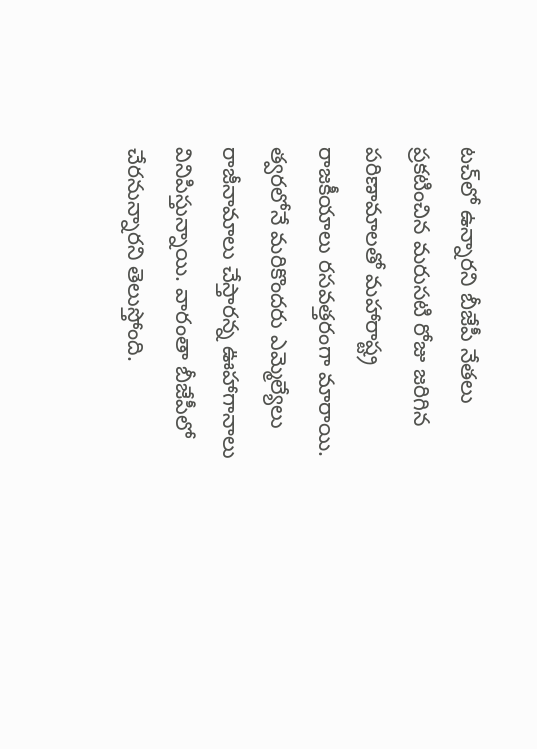టచ్‌లో ఉన్నారని బీజేపీ నేతలు ప్రకటించిన మరుసటి రోజు జరిగిన పరిణామాలతో మహారాష్ట్ర రాజకీయాలు రసవత్తరంగా మారాయి. త్వరలోనే మరికొందరు ఎమ్మెల్యేలు రాజీనామాలు చేస్తారన్న ఊహాగానాలు వినిపిస్తున్నాయి. వారంతా బీజేపీలో చేరనున్నారని తెలుస్తోంది.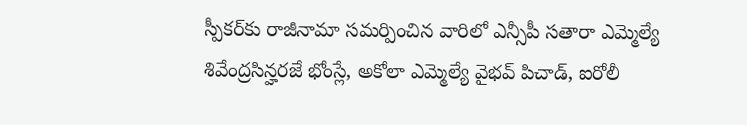స్పీకర్‌కు రాజీనామా సమర్పించిన వారిలో ఎన్సీపీ సతారా ఎమ్మెల్యే శివేంద్రసిన్హరజే భోంస్లే, అకోలా ఎమ్మెల్యే వైభవ్ పిచాడ్, ఐరోలీ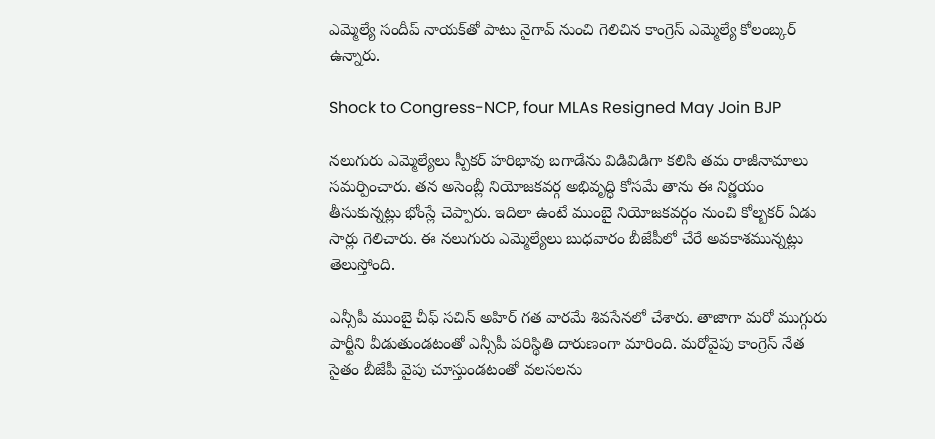ఎమ్మెల్యే సందీప్ నాయక్‌తో పాటు నైగావ్ నుంచి గెలిచిన కాంగ్రెస్ ఎమ్మెల్యే కోలంబ్కర్ ఉన్నారు.

Shock to Congress-NCP, four MLAs Resigned May Join BJP

నలుగురు ఎమ్మెల్యేలు స్పీకర్‌ హరిభావు బగాడేను విడివిడిగా కలిసి తమ రాజీనామాలు సమర్పించారు. తన అసెంబ్లీ నియోజకవర్గ అభివృద్ధి కోసమే తాను ఈ నిర్ణయం తీసుకున్నట్లు భోంస్లే చెప్పారు. ఇదిలా ఉంటే ముంబై నియోజకవర్గం నుంచి కోల్బకర్ ఏడు సార్లు గెలిచారు. ఈ నలుగురు ఎమ్మెల్యేలు బుధవారం బీజేపీలో చేరే అవకాశమున్నట్లు తెలుస్తోంది.

ఎన్సీపీ ముంబై చీఫ్ సచిన్ అహిర్ గత వారమే శివసేనలో చేశారు. తాజాగా మరో ముగ్గురు పార్టీని వీడుతుండటంతో ఎన్సీపీ పరిస్థితి దారుణంగా మారింది. మరోవైపు కాంగ్రెస్ నేత సైతం బీజేపీ వైపు చూస్తుండటంతో వలసలను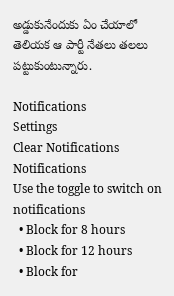అడ్డుకునేందుకు ఏం చేయాలో తెలియక ఆ పార్టీ నేతలు తలలు పట్టుకుంటున్నారు.

Notifications
Settings
Clear Notifications
Notifications
Use the toggle to switch on notifications
  • Block for 8 hours
  • Block for 12 hours
  • Block for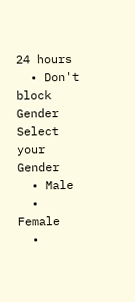24 hours
  • Don't block
Gender
Select your Gender
  • Male
  • Female
  •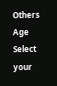Others
Age
Select your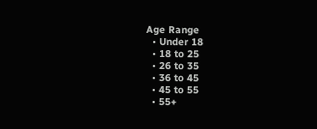Age Range
  • Under 18
  • 18 to 25
  • 26 to 35
  • 36 to 45
  • 45 to 55
  • 55+